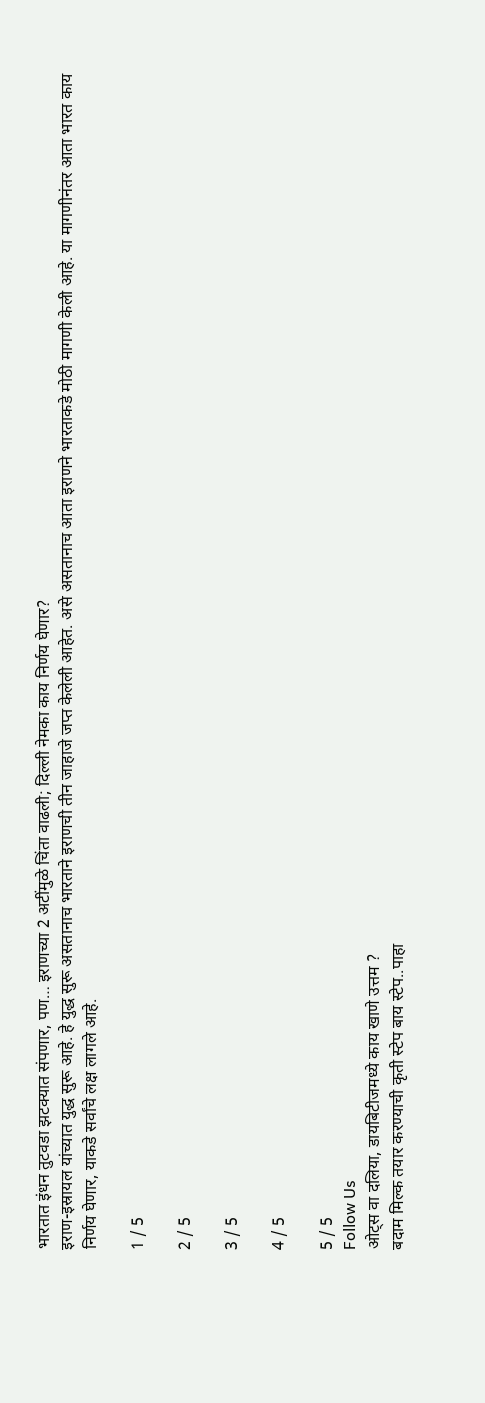भारतात इंधन तुटवडा झटक्यात संपणार, पण… इराणच्या 2 अटींमुळे चिंता वाढली; दिल्ली नेमका काय निर्णय घेणार?
इराण-इस्रायल यांच्यात युद्ध सुरू आहे. हे युद्ध सुरू असतानाच भारताने इराणची तीन जाहाजे जप्त केलेली आहेत. असे असतानाच आता इराणने भारताकडे मोठी मागणी केली आहे. या मागणीनंतर आता भारत काय निर्णय घेणार, याकडे सर्वांचे लक्ष लागले आहे.

1 / 5

2 / 5

3 / 5

4 / 5

5 / 5
Follow Us
ओट्स वा दलिया, डायबिटीजमध्ये काय खाणे उत्तम ?
बदाम मिल्क तयार करण्याची कृती स्टेप बाय स्टेप..पाहा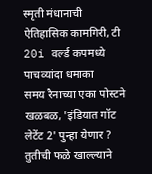स्मृती मंधानाची ऐतिहासिक कामगिरी, टी 20i वर्ल्ड कपमध्ये पाचव्यांदा धमाका
समय रैनाच्या एका पोस्टने खळबळ, 'इंडियात गॉट लेटेंट 2' पुन्हा येणार ?
तुतीची फळे खाल्ल्याने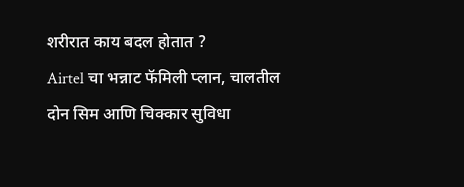शरीरात काय बदल होतात ?
Airtel चा भन्नाट फॅमिली प्लान, चालतील दोन सिम आणि चिक्कार सुविधा